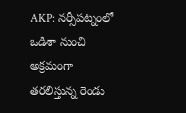AKP: నర్సీపట్నంలో ఒడిశా నుంచి అక్రమంగా తరలిస్తున్న రెండు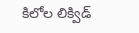కిలోల లిక్విడ్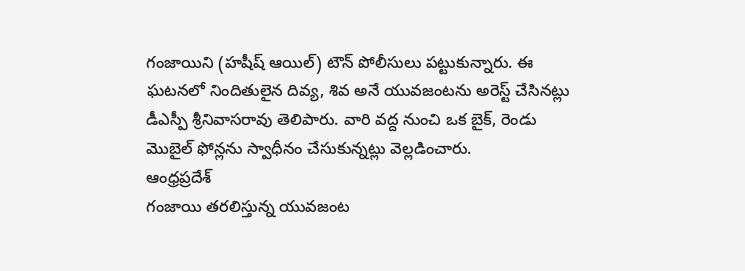గంజాయిని (హషీష్ ఆయిల్) టౌన్ పోలీసులు పట్టుకున్నారు. ఈ ఘటనలో నిందితులైన దివ్య, శివ అనే యువజంటను అరెస్ట్ చేసినట్లు డీఎస్పీ శ్రీనివాసరావు తెలిపారు. వారి వద్ద నుంచి ఒక బైక్, రెండు మొబైల్ ఫోన్లను స్వాధీనం చేసుకున్నట్లు వెల్లడించారు.
ఆంధ్రప్రదేశ్
గంజాయి తరలిస్తున్న యువజంట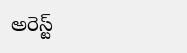అరెస్ట్